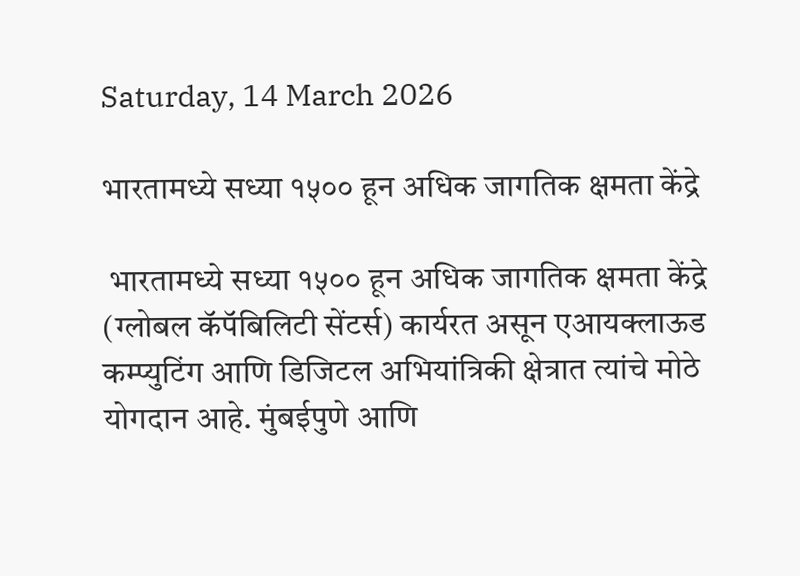Saturday, 14 March 2026

भारतामध्ये सध्या १५०० हून अधिक जागतिक क्षमता केंद्रे

 भारतामध्ये सध्या १५०० हून अधिक जागतिक क्षमता केंद्रे (ग्लोबल कॅपॅबिलिटी सेंटर्स) कार्यरत असून एआयक्लाऊड कम्प्युटिंग आणि डिजिटल अभियांत्रिकी क्षेत्रात त्यांचे मोठे योगदान आहे. मुंबईपुणे आणि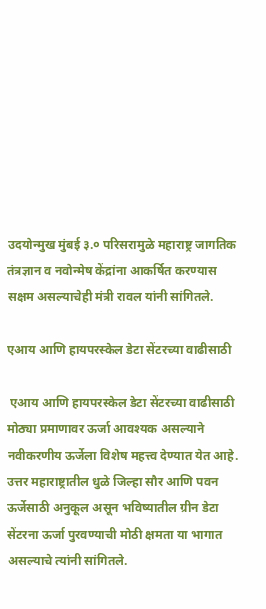उदयोन्मुख मुंबई ३.० परिसरामुळे महाराष्ट्र जागतिक तंत्रज्ञान व नवोन्मेष केंद्रांना आकर्षित करण्यास सक्षम असल्याचेही मंत्री रावल यांनी सांगितले.

एआय आणि हायपरस्केल डेटा सेंटरच्या वाढीसाठी

 एआय आणि हायपरस्केल डेटा सेंटरच्या वाढीसाठी मोठ्या प्रमाणावर ऊर्जा आवश्यक असल्याने नवीकरणीय ऊर्जेला विशेष महत्त्व देण्यात येत आहे. उत्तर महाराष्ट्रातील धुळे जिल्हा सौर आणि पवन ऊर्जेसाठी अनुकूल असून भविष्यातील ग्रीन डेटा सेंटरना ऊर्जा पुरवण्याची मोठी क्षमता या भागात असल्याचे त्यांनी सांगितले.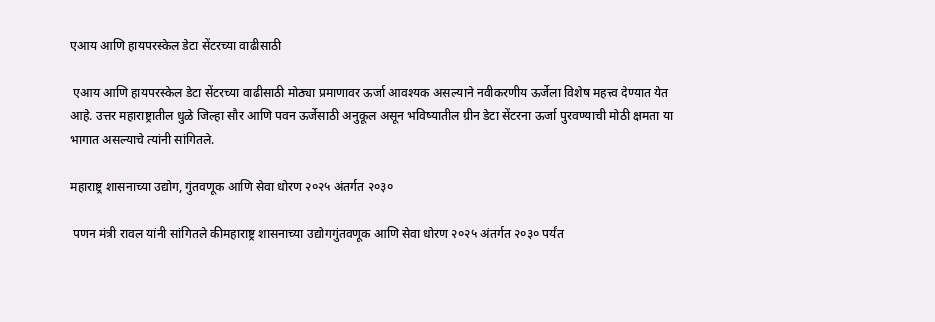एआय आणि हायपरस्केल डेटा सेंटरच्या वाढीसाठी

 एआय आणि हायपरस्केल डेटा सेंटरच्या वाढीसाठी मोठ्या प्रमाणावर ऊर्जा आवश्यक असल्याने नवीकरणीय ऊर्जेला विशेष महत्त्व देण्यात येत आहे. उत्तर महाराष्ट्रातील धुळे जिल्हा सौर आणि पवन ऊर्जेसाठी अनुकूल असून भविष्यातील ग्रीन डेटा सेंटरना ऊर्जा पुरवण्याची मोठी क्षमता या भागात असल्याचे त्यांनी सांगितले.

महाराष्ट्र शासनाच्या उद्योग, गुंतवणूक आणि सेवा धोरण २०२५ अंतर्गत २०३०

 पणन मंत्री रावल यांनी सांगितले कीमहाराष्ट्र शासनाच्या उद्योगगुंतवणूक आणि सेवा धोरण २०२५ अंतर्गत २०३० पर्यंत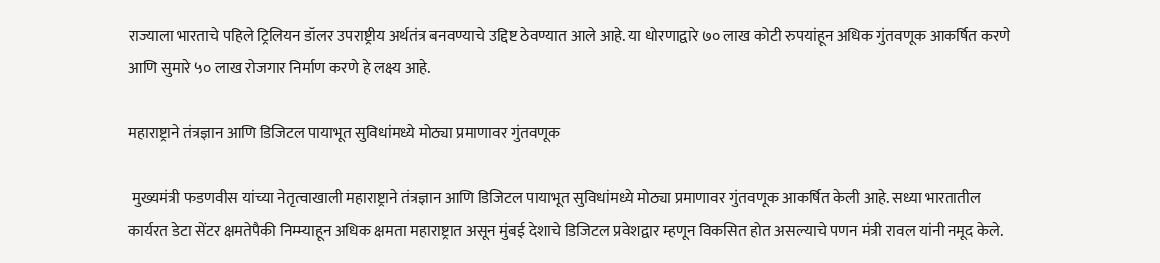राज्याला भारताचे पहिले ट्रिलियन डॉलर उपराष्ट्रीय अर्थतंत्र बनवण्याचे उद्दिष्ट ठेवण्यात आले आहे. या धोरणाद्वारे ७० लाख कोटी रुपयांहून अधिक गुंतवणूक आकर्षित करणे आणि सुमारे ५० लाख रोजगार निर्माण करणे हे लक्ष्य आहे.

महाराष्ट्राने तंत्रज्ञान आणि डिजिटल पायाभूत सुविधांमध्ये मोठ्या प्रमाणावर गुंतवणूक

 मुख्यमंत्री फडणवीस यांच्या नेतृत्वाखाली महाराष्ट्राने तंत्रज्ञान आणि डिजिटल पायाभूत सुविधांमध्ये मोठ्या प्रमाणावर गुंतवणूक आकर्षित केली आहे. सध्या भारतातील कार्यरत डेटा सेंटर क्षमतेपैकी निम्म्याहून अधिक क्षमता महाराष्ट्रात असून मुंबई देशाचे डिजिटल प्रवेशद्वार म्हणून विकसित होत असल्याचे पणन मंत्री रावल यांनी नमूद केले.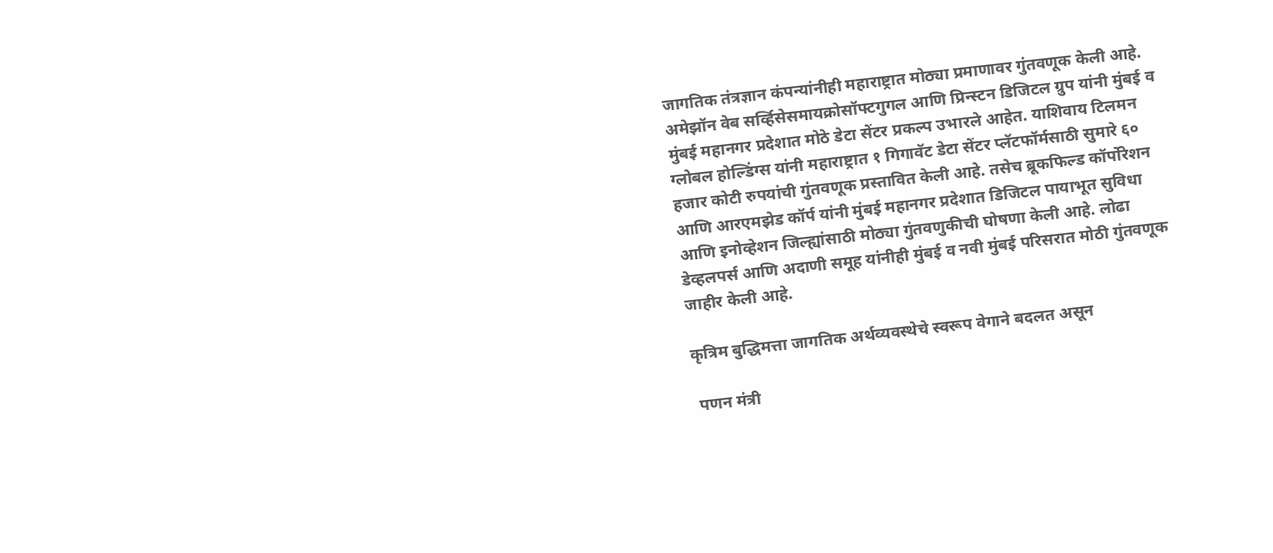जागतिक तंत्रज्ञान कंपन्यांनीही महाराष्ट्रात मोठ्या प्रमाणावर गुंतवणूक केली आहे. अमेझॉन वेब सर्व्हिसेसमायक्रोसॉफ्टगुगल आणि प्रिन्स्टन डिजिटल ग्रुप यांनी मुंबई व मुंबई महानगर प्रदेशात मोठे डेटा सेंटर प्रकल्प उभारले आहेत. याशिवाय टिलमन ग्लोबल होल्डिंग्स यांनी महाराष्ट्रात १ गिगावॅट डेटा सेंटर प्लॅटफॉर्मसाठी सुमारे ६० हजार कोटी रुपयांची गुंतवणूक प्रस्तावित केली आहे. तसेच ब्रूकफिल्ड कॉर्पोरेशन आणि आरएमझेड कॉर्प यांनी मुंबई महानगर प्रदेशात डिजिटल पायाभूत सुविधा आणि इनोव्हेशन जिल्ह्यांसाठी मोठ्या गुंतवणुकीची घोषणा केली आहे. लोढा डेव्हलपर्स आणि अदाणी समूह यांनीही मुंबई व नवी मुंबई परिसरात मोठी गुंतवणूक जाहीर केली आहे.

कृत्रिम बुद्धिमत्ता जागतिक अर्थव्यवस्थेचे स्वरूप वेगाने बदलत असून

 पणन मंत्री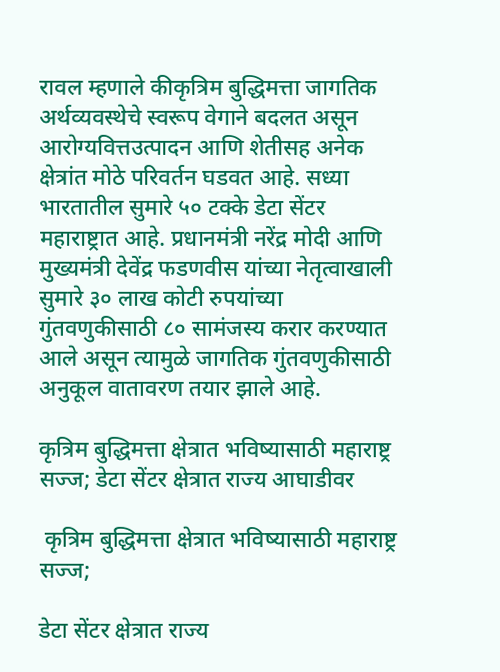रावल म्हणाले कीकृत्रिम बुद्धिमत्ता जागतिक अर्थव्यवस्थेचे स्वरूप वेगाने बदलत असून आरोग्यवित्तउत्पादन आणि शेतीसह अनेक क्षेत्रांत मोठे परिवर्तन घडवत आहे. सध्या भारतातील सुमारे ५० टक्के डेटा सेंटर महाराष्ट्रात आहे. प्रधानमंत्री नरेंद्र मोदी आणि मुख्यमंत्री देवेंद्र फडणवीस यांच्या नेतृत्वाखाली सुमारे ३० लाख कोटी रुपयांच्या गुंतवणुकीसाठी ८० सामंजस्य करार करण्यात आले असून त्यामुळे जागतिक गुंतवणुकीसाठी अनुकूल वातावरण तयार झाले आहे.

कृत्रिम बुद्धिमत्ता क्षेत्रात भविष्यासाठी महाराष्ट्र सज्ज; डेटा सेंटर क्षेत्रात राज्य आघाडीवर

 कृत्रिम बुद्धिमत्ता क्षेत्रात भविष्यासाठी महाराष्ट्र सज्ज;

डेटा सेंटर क्षेत्रात राज्य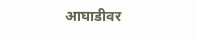आघाडीवर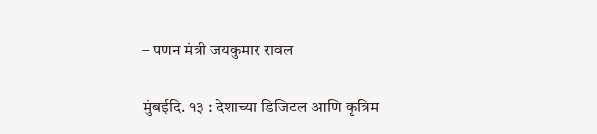– पणन मंत्री जयकुमार रावल

मुंबईदि. १३ : देशाच्या डिजिटल आणि कृत्रिम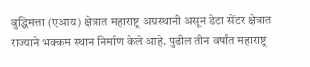बुद्धिमत्ता (एआय) क्षेत्रात महाराष्ट्र अग्रस्थानी असून डेटा सेंटर क्षेत्रात राज्याने भक्कम स्थान निर्माण केले आहे. पुढील तीन वर्षांत महाराष्ट्र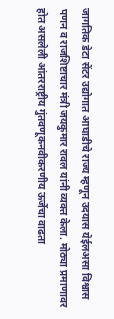जागतिक डेटा सेंटर उद्योगात आघाडीचे राज्य म्हणून उदयास येईलअसा विश्वास पणन व राजशिष्टाचार मंत्री जयकुमार रावल यांनी व्यक्त केला. मोठ्या प्रमाणावर होत असलेली आंतरराष्ट्रीय गुंतवणूकनवीकरणीय ऊर्जेचा वाढता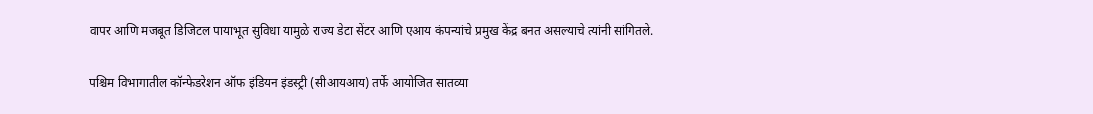वापर आणि मजबूत डिजिटल पायाभूत सुविधा यामुळे राज्य डेटा सेंटर आणि एआय कंपन्यांचे प्रमुख केंद्र बनत असल्याचे त्यांनी सांगितले.

पश्चिम विभागातील कॉन्फेडरेशन ऑफ इंडियन इंडस्ट्री (सीआयआय) तर्फे आयोजित सातव्या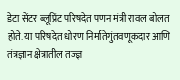डेटा सेंटर ब्लूप्रिंट परिषदेत पणन मंत्री रावल बोलत होते. या परिषदेत धोरण निर्मातेगुंतवणूकदार आणि तंत्रज्ञान क्षेत्रातील तज्ज्ञ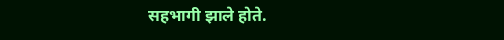सहभागी झाले होते.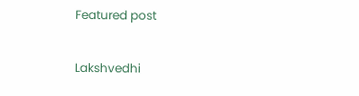Featured post

Lakshvedhi